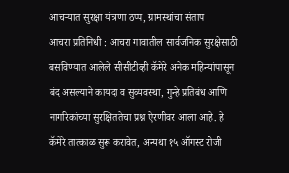आचऱ्यात सुरक्षा यंत्रणा ठप्प, ग्रामस्थांचा संताप
आचरा प्रतिनिधी : आचरा गावातील सार्वजनिक सुरक्षेसाठी बसविण्यात आलेले सीसीटीव्ही कॅमेरे अनेक महिन्यांपासून बंद असल्याने कायदा व सुव्यवस्था, गुन्हे प्रतिबंध आणि नागरिकांच्या सुरक्षिततेचा प्रश्न ऐरणीवर आला आहे. हे कॅमेरे तात्काळ सुरू करावेत, अन्यथा १५ ऑगस्ट रोजी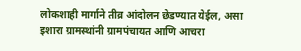लोकशाही मार्गाने तीव्र आंदोलन छेडण्यात येईल, असा इशारा ग्रामस्थांनी ग्रामपंचायत आणि आचरा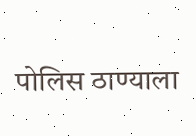पोलिस ठाण्याला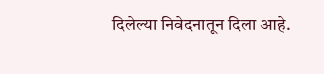दिलेल्या निवेदनातून दिला आहे.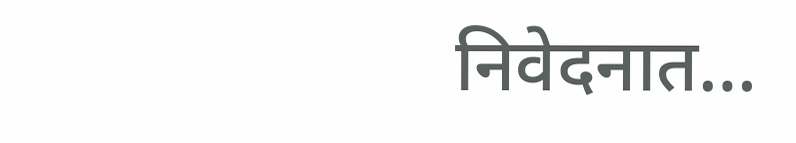निवेदनात…